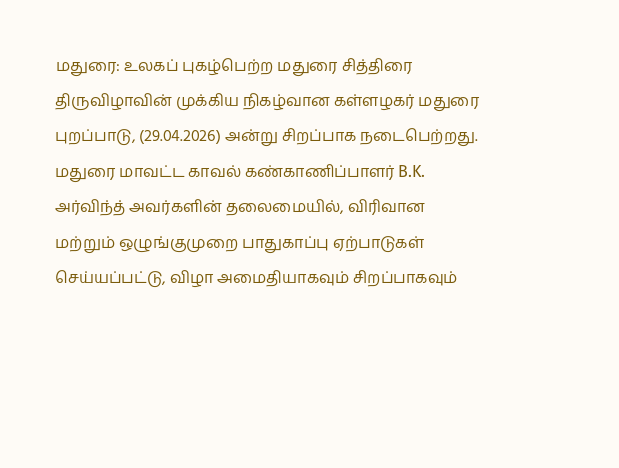மதுரை: உலகப் புகழ்பெற்ற மதுரை சித்திரை திருவிழாவின் முக்கிய நிகழ்வான கள்ளழகர் மதுரை புறப்பாடு, (29.04.2026) அன்று சிறப்பாக நடைபெற்றது. மதுரை மாவட்ட காவல் கண்காணிப்பாளர் B.K. அர்விந்த் அவர்களின் தலைமையில், விரிவான மற்றும் ஒழுங்குமுறை பாதுகாப்பு ஏற்பாடுகள் செய்யப்பட்டு, விழா அமைதியாகவும் சிறப்பாகவும்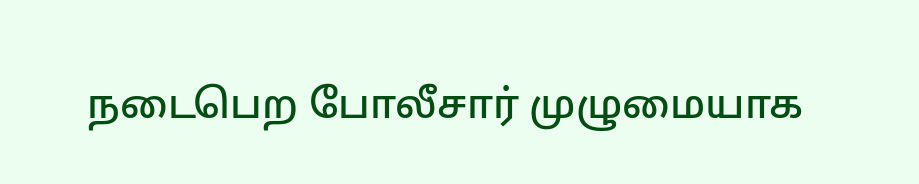நடைபெற போலீசார் முழுமையாக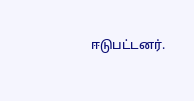ஈடுபட்டனர்.